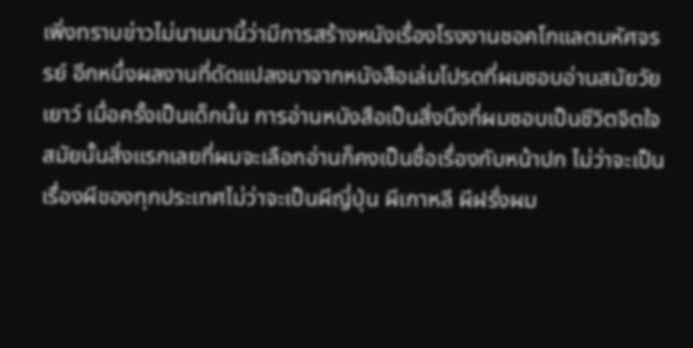เพิ่งทราบข่าวไม่นานมานี้ว่ามีการสร้างหนังเรื่องโรงงานชอคโกแลตมหัศจรรย์ อีกหนึ่งผลงานที่ดัดแปลงมาจากหนังสือเล่มโปรดที่ผมชอบอ่านสมัยวัยเยาว์ เมื่อครั้งเป็นเด็กนั้น การอ่านหนังสือเป็นสิ่งนึงที่ผมชอบเป็นชีวิตจิตใจ สมัยนั้นสิ่งแรกเลยที่ผมจะเลือกอ่านก็คงเป็นชื่อเรื่องกับหน้าปก ไม่ว่าจะเป็นเรื่องผีของทุกประเทศไม่ว่าจะเป็นผีญี่ปุ่น ผีเกาหลี ผีฝรั่งผม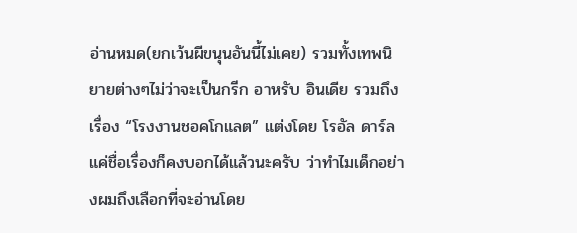อ่านหมด(ยกเว้นผีขนุนอันนี้ไม่เคย) รวมทั้งเทพนิยายต่างๆไม่ว่าจะเป็นกรีก อาหรับ อินเดีย รวมถึงเรื่อง “โรงงานชอคโกแลต” แต่งโดย โรอัล ดาร์ล แค่ชื่อเรื่องก็คงบอกได้แล้วนะครับ ว่าทำไมเด็กอย่างผมถึงเลือกที่จะอ่านโดย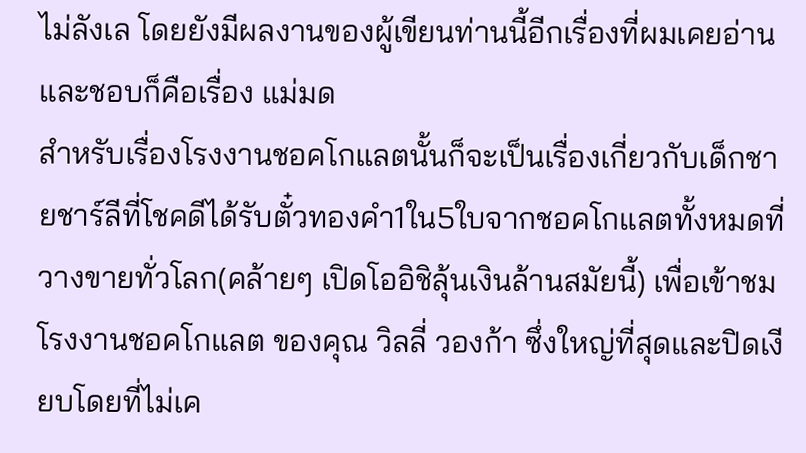ไม่ลังเล โดยยังมีผลงานของผู้เขียนท่านนี้อีกเรื่องที่ผมเคยอ่านและชอบก็คือเรื่อง แม่มด
สำหรับเรื่องโรงงานชอคโกแลตนั้นก็จะเป็นเรื่องเกี่ยวกับเด็กชายชาร์ลีที่โชคดีได้รับตั๋วทองคำ1ใน5ใบจากชอคโกแลตทั้งหมดที่วางขายทั่วโลก(คล้ายๆ เปิดโออิชิลุ้นเงินล้านสมัยนี้) เพื่อเข้าชมโรงงานชอคโกแลต ของคุณ วิลลี่ วองก้า ซึ่งใหญ่ที่สุดและปิดเงียบโดยที่ไม่เค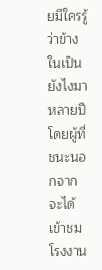ยมีใครรู้ว่าข้างในเป็นยังไงมาหลายปี โดยผู้ที่ชนะนอกจากจะได้เข้าชมโรงงาน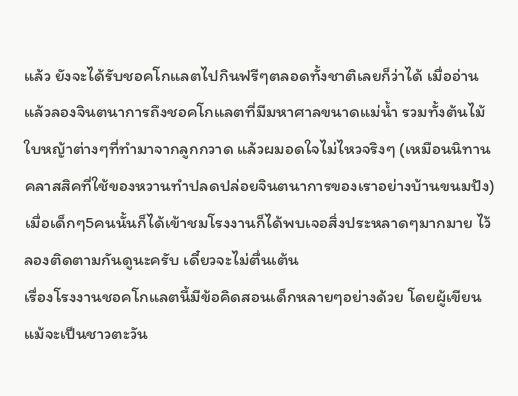แล้ว ยังจะได้รับชอคโกแลตไปกินฟรีๆตลอดทั้งชาติเลยก็ว่าได้ เมื่ออ่านแล้วลองจินตนาการถึงชอคโกแลตที่มีมหาศาลขนาดแม่น้ำ รวมทั้งต้นไม้ใบหญ้าต่างๆที่ทำมาจากลูกกวาด แล้วผมอดใจไม่ไหวจริงๆ (เหมือนนิทานคลาสสิคที่ใช้ของหวานทำปลดปล่อยจินตนาการของเราอย่างบ้านขนมปัง) เมื่อเด็กๆ5คนนั้นก็ได้เข้าชมโรงงานก็ได้พบเจอสิ่งประหลาดๆมากมาย ไว้ลองติดตามกันดูนะครับ เดี๋ยวจะไม่ตื่นเต้น
เรื่องโรงงานชอคโกแลตนี้มีข้อคิดสอนเด็กหลายๆอย่างด้วย โดยผู้เขียนแม้จะเป็นชาวตะวัน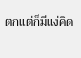ตกแต่ก็มีแง่คิด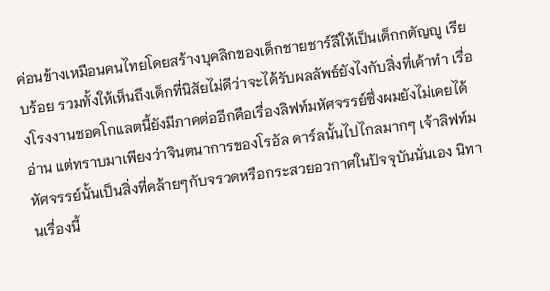ค่อนข้างเหมือนคนไทยโดยสร้างบุคลิกของเด็กชายชาร์ลีให้เป็นเด็กกตัญญู เรียบร้อย รวมทั้งให้เห็นถึงเด็กที่นิสัยไม่ดีว่าจะได้รับผลลัพธ์ยังไงกับสิ่งที่เค้าทำ เรื่องโรงงานชอคโกแลตนี้ยังมีภาคต่ออีกคือเรื่องลิฟท์มหัศจรรย์ซึ่งผมยังไม่เคยได้อ่าน แต่ทราบมาเพียงว่าจินตนาการของโรอัล ดาร์ลนั้นไปไกลมากๆ เจ้าลิฟท์มหัศจรรย์นั้นเป็นสิ่งที่คล้ายๆกับจรวดหรือกระสวยอวกาศในปัจจุบันนั่นเอง นิทานเรื่องนี้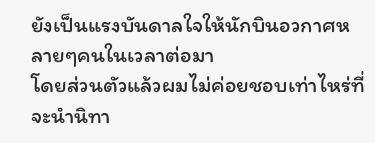ยังเป็นแรงบันดาลใจให้นักบินอวกาศหลายๆคนในเวลาต่อมา
โดยส่วนตัวแล้วผมไม่ค่อยชอบเท่าไหร่ที่จะนำนิทา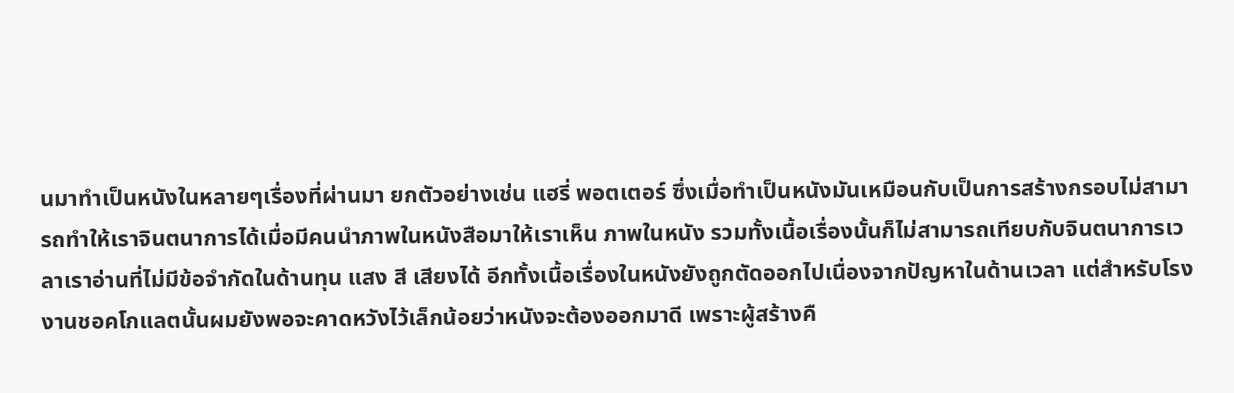นมาทำเป็นหนังในหลายๆเรื่องที่ผ่านมา ยกตัวอย่างเช่น แฮรี่ พอตเตอร์ ซึ่งเมื่อทำเป็นหนังมันเหมือนกับเป็นการสร้างกรอบไม่สามารถทำให้เราจินตนาการได้เมื่อมีคนนำภาพในหนังสือมาให้เราเห็น ภาพในหนัง รวมทั้งเนื้อเรื่องนั้นก็ไม่สามารถเทียบกับจินตนาการเวลาเราอ่านที่ไม่มีข้อจำกัดในด้านทุน แสง สี เสียงได้ อีกทั้งเนื้อเรื่องในหนังยังถูกตัดออกไปเนื่องจากปัญหาในด้านเวลา แต่สำหรับโรงงานชอคโกแลตนั้นผมยังพอจะคาดหวังไว้เล็กน้อยว่าหนังจะต้องออกมาดี เพราะผู้สร้างคื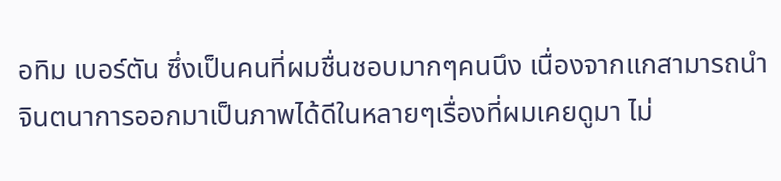อทิม เบอร์ตัน ซึ่งเป็นคนที่ผมชื่นชอบมากๆคนนึง เนื่องจากแกสามารถนำจินตนาการออกมาเป็นภาพได้ดีในหลายๆเรื่องที่ผมเคยดูมา ไม่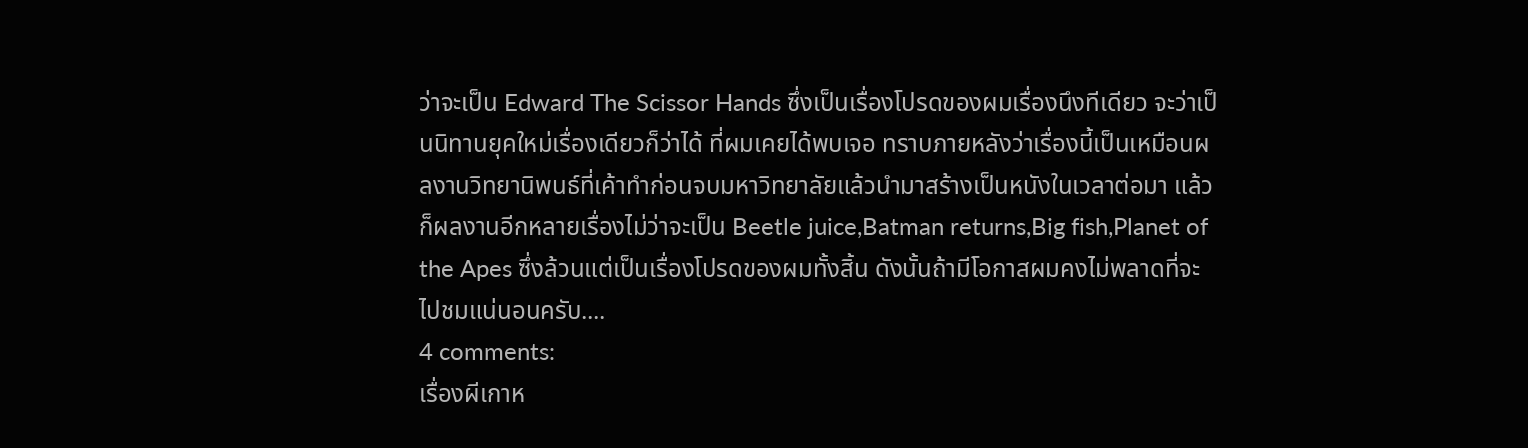ว่าจะเป็น Edward The Scissor Hands ซึ่งเป็นเรื่องโปรดของผมเรื่องนึงทีเดียว จะว่าเป็นนิทานยุคใหม่เรื่องเดียวก็ว่าได้ ที่ผมเคยได้พบเจอ ทราบภายหลังว่าเรื่องนี้เป็นเหมือนผลงานวิทยานิพนธ์ที่เค้าทำก่อนจบมหาวิทยาลัยแล้วนำมาสร้างเป็นหนังในเวลาต่อมา แล้วก็ผลงานอีกหลายเรื่องไม่ว่าจะเป็น Beetle juice,Batman returns,Big fish,Planet of the Apes ซึ่งล้วนแต่เป็นเรื่องโปรดของผมทั้งสิ้น ดังนั้นถ้ามีโอกาสผมคงไม่พลาดที่จะไปชมแน่นอนครับ....
4 comments:
เรื่องผีเกาห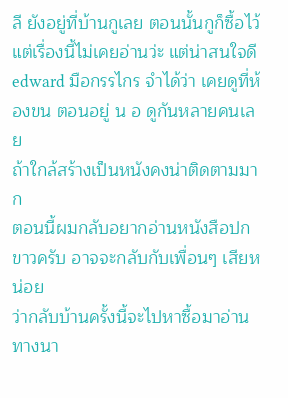ลี ยังอยู่ที่บ้านกูเลย ตอนนั้นกูก็ซื้อไว้
แต่เรื่องนี้ไม่เคยอ่านว่ะ แต่น่าสนใจดี
edward มือกรรไกร จําได้ว่า เคยดูที่ห้องขน ตอนอยู่ น อ ดูกันหลายคนเลย
ถ้าใกล้สร้างเป็นหนังคงน่าติดตามมาก
ตอนนี้ผมกลับอยากอ่านหนังสือปกขาวครับ อาจจะกลับกับเพื่อนๆ เสียหน่อย
ว่ากลับบ้านครั้งนี้จะไปหาซื้อมาอ่านทางนา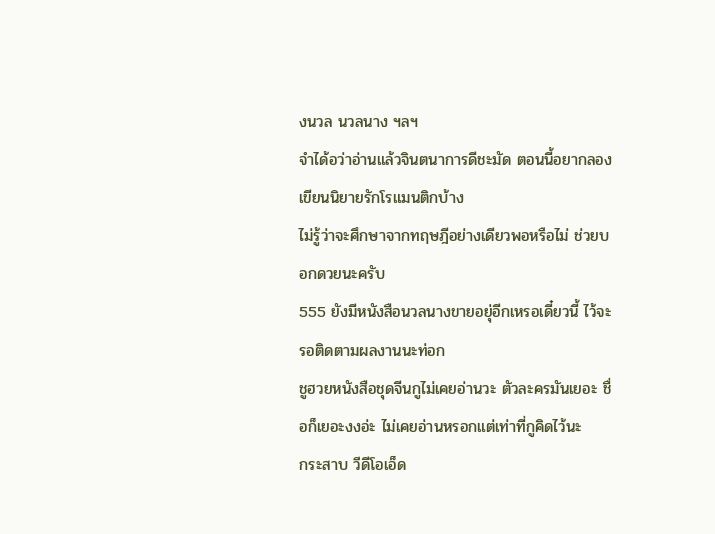งนวล นวลนาง ฯลฯ
จำได้อว่าอ่านแล้วจินตนาการดีชะมัด ตอนนี้อยากลองเขียนนิยายรักโรแมนติกบ้าง
ไม่รู้ว่าจะศึกษาจากทฤษฎีอย่างเดียวพอหรือไม่ ช่วยบอกดวยนะครับ
555 ยังมีหนังสือนวลนางขายอยุ่อีกเหรอเดี๋ยวนี้ ไว้จะรอติดตามผลงานนะท่อก
ชูฮวยหนังสือชุดจีนกูไม่เคยอ่านวะ ตัวละครมันเยอะ ชื่อก็เยอะงงอ่ะ ไม่เคยอ่านหรอกแต่เท่าที่กูคิดไว้นะ
กระสาบ วีดีโอเอ็ด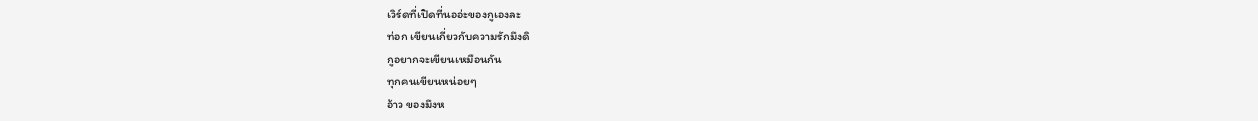เวิร์ดที่เปิดที่นออ่ะของกูเองละ
ท่อก เขียนเกี่ยวกับความรักมึงดิ
กูอยากจะเขียนเหมือนกัน
ทุกคนเขียนหน่อยๆ
อ้าว ของมึงห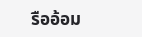รืออ้อม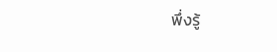พึ่งรู้